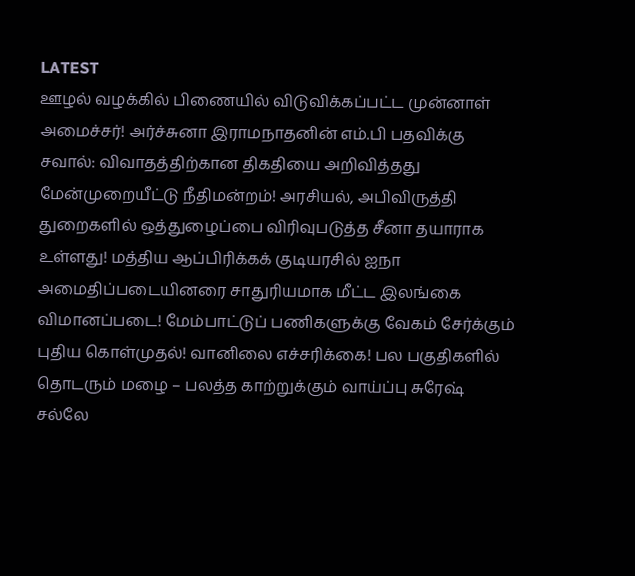LATEST
ஊழல் வழக்கில் பிணையில் விடுவிக்கப்பட்ட முன்னாள் அமைச்சர்! அர்ச்சுனா இராமநாதனின் எம்.பி பதவிக்கு சவால்: விவாதத்திற்கான திகதியை அறிவித்தது மேன்முறையீட்டு நீதிமன்றம்! அரசியல், அபிவிருத்தி துறைகளில் ஒத்துழைப்பை விரிவுபடுத்த சீனா தயாராக உள்ளது! மத்திய ஆப்பிரிக்கக் குடியரசில் ஐநா அமைதிப்படையினரை சாதுரியமாக மீட்ட இலங்கை விமானப்படை! மேம்பாட்டுப் பணிகளுக்கு வேகம் சேர்க்கும் புதிய கொள்முதல்! வானிலை எச்சரிக்கை! பல பகுதிகளில் தொடரும் மழை – பலத்த காற்றுக்கும் வாய்ப்பு சுரேஷ் சல்லே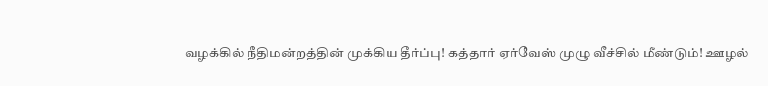வழக்கில் நீதிமன்றத்தின் முக்கிய தீர்ப்பு! கத்தார் ஏர்வேஸ் முழு வீச்சில் மீண்டும்! ஊழல்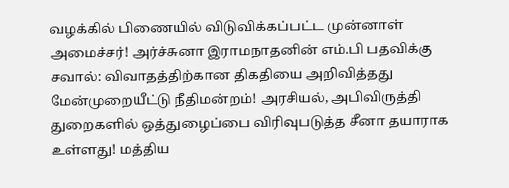வழக்கில் பிணையில் விடுவிக்கப்பட்ட முன்னாள் அமைச்சர்! அர்ச்சுனா இராமநாதனின் எம்.பி பதவிக்கு சவால்: விவாதத்திற்கான திகதியை அறிவித்தது மேன்முறையீட்டு நீதிமன்றம்! அரசியல், அபிவிருத்தி துறைகளில் ஒத்துழைப்பை விரிவுபடுத்த சீனா தயாராக உள்ளது! மத்திய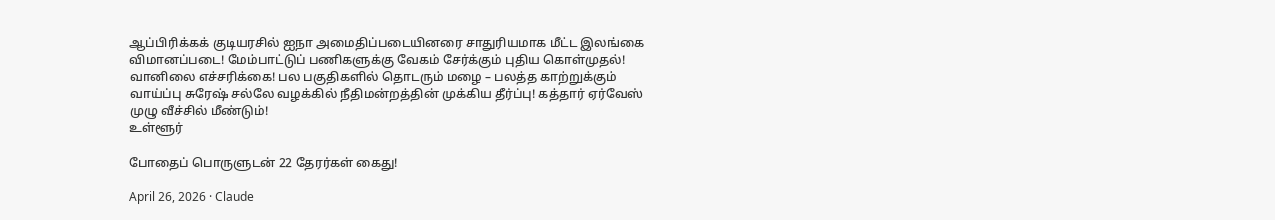ஆப்பிரிக்கக் குடியரசில் ஐநா அமைதிப்படையினரை சாதுரியமாக மீட்ட இலங்கை விமானப்படை! மேம்பாட்டுப் பணிகளுக்கு வேகம் சேர்க்கும் புதிய கொள்முதல்! வானிலை எச்சரிக்கை! பல பகுதிகளில் தொடரும் மழை – பலத்த காற்றுக்கும் வாய்ப்பு சுரேஷ் சல்லே வழக்கில் நீதிமன்றத்தின் முக்கிய தீர்ப்பு! கத்தார் ஏர்வேஸ் முழு வீச்சில் மீண்டும்!
உள்ளூர்

போதைப் பொருளுடன் 22 தேரர்கள் கைது!

April 26, 2026 · Claude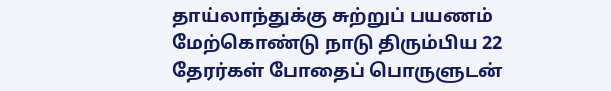தாய்லாந்துக்கு சுற்றுப் பயணம் மேற்கொண்டு நாடு திரும்பிய 22 தேரர்கள் போதைப் பொருளுடன்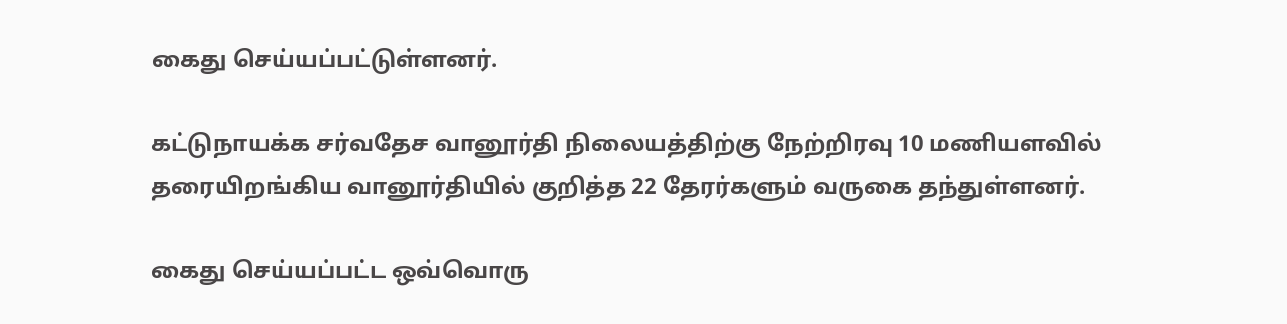கைது செய்யப்பட்டுள்ளனர்.

கட்டுநாயக்க சர்வதேச வானூர்தி நிலையத்திற்கு நேற்றிரவு 10 மணியளவில் தரையிறங்கிய வானூர்தியில் குறித்த 22 தேரர்களும் வருகை தந்துள்ளனர்.

கைது செய்யப்பட்ட ஒவ்வொரு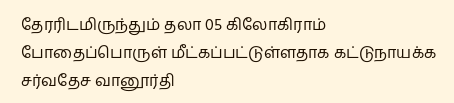தேரரிடமிருந்தும் தலா 05 கிலோகிராம் போதைப்பொருள் மீட்கப்பட்டுள்ளதாக கட்டுநாயக்க சர்வதேச வானூர்தி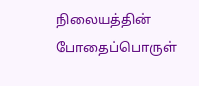நிலையத்தின் போதைப்பொருள்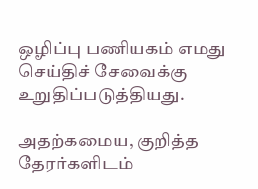ஒழிப்பு பணியகம் எமது செய்திச் சேவைக்கு உறுதிப்படுத்தியது.

அதற்கமைய, குறித்த தேரர்களிடம்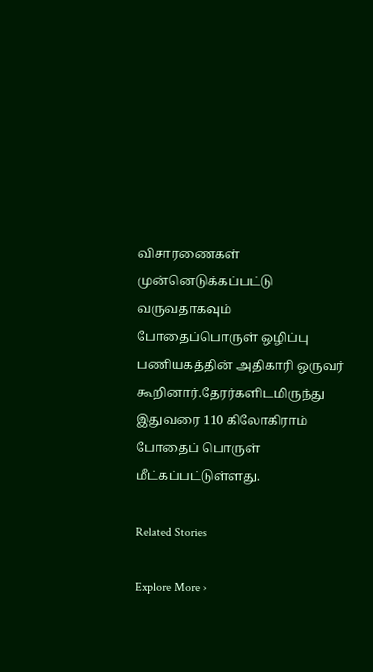விசாரணைகள் முன்னெடுக்கப்பட்டு வருவதாகவும் போதைப்பொருள் ஒழிப்பு பணியகத்தின் அதிகாரி ஒருவர் கூறினார்.தேரர்களிடமிருந்து இதுவரை 110 கிலோகிராம் போதைப் பொருள் மீட்கப்பட்டுள்ளது.

Related Stories

Explore More ›